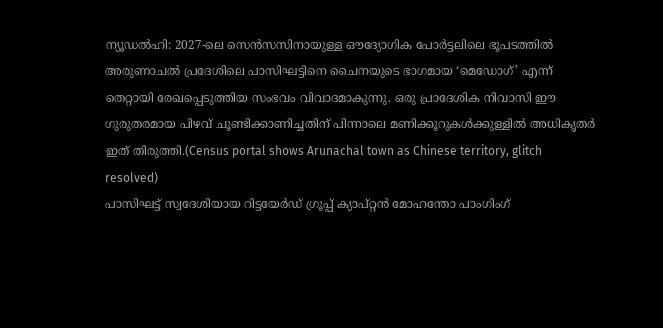ന്യൂഡൽഹി: 2027-ലെ സെൻസസിനായുള്ള ഔദ്യോഗിക പോർട്ടലിലെ ഭൂപടത്തിൽ അരുണാചൽ പ്രദേശിലെ പാസിഘട്ടിനെ ചൈനയുടെ ഭാഗമായ ‘മെഡോഗ്’ എന്ന് തെറ്റായി രേഖപ്പെടുത്തിയ സംഭവം വിവാദമാകുന്നു. ഒരു പ്രാദേശിക നിവാസി ഈ ഗുരുതരമായ പിഴവ് ചൂണ്ടിക്കാണിച്ചതിന് പിന്നാലെ മണിക്കൂറുകൾക്കുള്ളിൽ അധികൃതർ ഇത് തിരുത്തി.(Census portal shows Arunachal town as Chinese territory, glitch resolved)
പാസിഘട്ട് സ്വദേശിയായ റിട്ടയേർഡ് ഗ്രൂപ്പ് ക്യാപ്റ്റൻ മോഹന്തോ പാംഗിംഗ്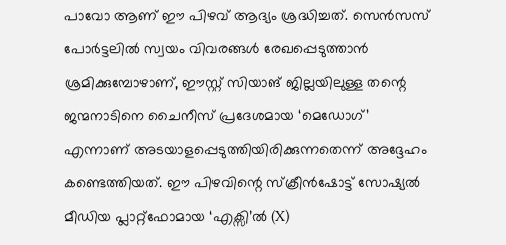പാവോ ആണ് ഈ പിഴവ് ആദ്യം ശ്രദ്ധിച്ചത്. സെൻസസ് പോർട്ടലിൽ സ്വയം വിവരങ്ങൾ രേഖപ്പെടുത്താൻ ശ്രമിക്കുമ്പോഴാണ്, ഈസ്റ്റ് സിയാങ് ജില്ലയിലുള്ള തന്റെ ജന്മനാടിനെ ചൈനീസ് പ്രദേശമായ ‘മെഡോഗ്’ എന്നാണ് അടയാളപ്പെടുത്തിയിരിക്കുന്നതെന്ന് അദ്ദേഹം കണ്ടെത്തിയത്. ഈ പിഴവിന്റെ സ്ക്രീൻഷോട്ട് സോഷ്യൽ മീഡിയ പ്ലാറ്റ്ഫോമായ ‘എക്സി’ൽ (X)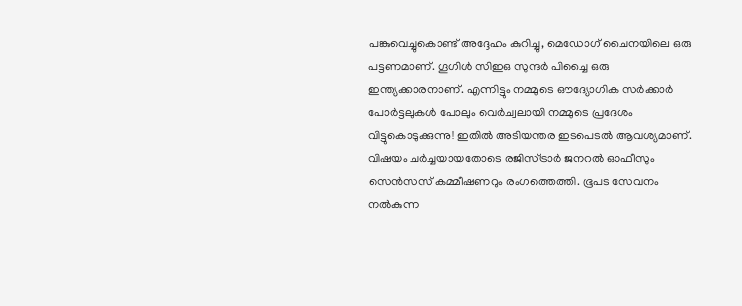പങ്കുവെച്ചുകൊണ്ട് അദ്ദേഹം കുറിച്ചു, മെഡോഗ് ചൈനയിലെ ഒരു പട്ടണമാണ്. ഗൂഗിൾ സിഇഒ സുന്ദർ പിച്ചൈ ഒരു ഇന്ത്യക്കാരനാണ്. എന്നിട്ടും നമ്മുടെ ഔദ്യോഗിക സർക്കാർ പോർട്ടലുകൾ പോലും വെർച്വലായി നമ്മുടെ പ്രദേശം വിട്ടുകൊടുക്കുന്നു! ഇതിൽ അടിയന്തര ഇടപെടൽ ആവശ്യമാണ്.
വിഷയം ചർച്ചയായതോടെ രജിസ്ട്രാർ ജനറൽ ഓഫീസും സെൻസസ് കമ്മീഷണറും രംഗത്തെത്തി. ഭൂപട സേവനം നൽകുന്ന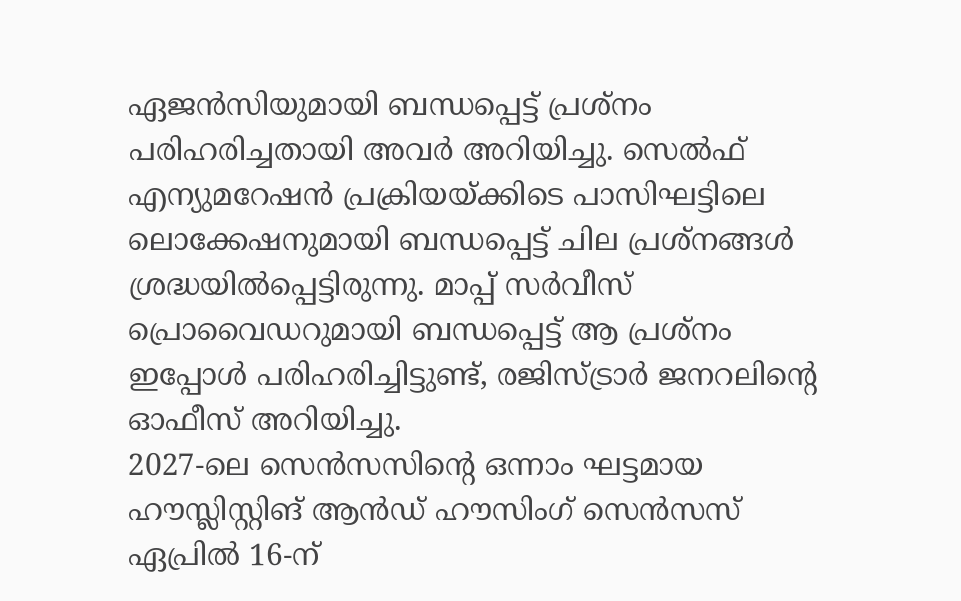ഏജൻസിയുമായി ബന്ധപ്പെട്ട് പ്രശ്നം പരിഹരിച്ചതായി അവർ അറിയിച്ചു. സെൽഫ് എന്യുമറേഷൻ പ്രക്രിയയ്ക്കിടെ പാസിഘട്ടിലെ ലൊക്കേഷനുമായി ബന്ധപ്പെട്ട് ചില പ്രശ്നങ്ങൾ ശ്രദ്ധയിൽപ്പെട്ടിരുന്നു. മാപ്പ് സർവീസ് പ്രൊവൈഡറുമായി ബന്ധപ്പെട്ട് ആ പ്രശ്നം ഇപ്പോൾ പരിഹരിച്ചിട്ടുണ്ട്, രജിസ്ട്രാർ ജനറലിന്റെ ഓഫീസ് അറിയിച്ചു.
2027-ലെ സെൻസസിന്റെ ഒന്നാം ഘട്ടമായ ഹൗസ്ലിസ്റ്റിങ് ആൻഡ് ഹൗസിംഗ് സെൻസസ് ഏപ്രിൽ 16-ന്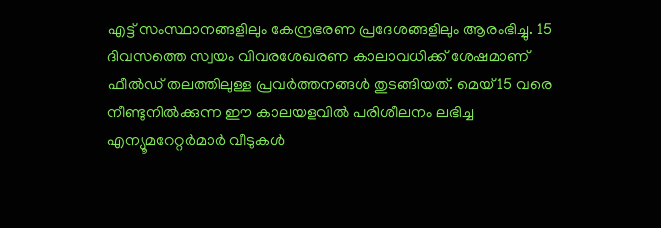എട്ട് സംസ്ഥാനങ്ങളിലും കേന്ദ്രഭരണ പ്രദേശങ്ങളിലും ആരംഭിച്ചു. 15 ദിവസത്തെ സ്വയം വിവരശേഖരണ കാലാവധിക്ക് ശേഷമാണ് ഫീൽഡ് തലത്തിലുള്ള പ്രവർത്തനങ്ങൾ തുടങ്ങിയത്. മെയ് 15 വരെ നീണ്ടുനിൽക്കുന്ന ഈ കാലയളവിൽ പരിശീലനം ലഭിച്ച എന്യൂമറേറ്റർമാർ വീടുകൾ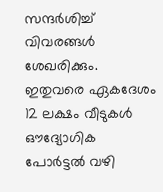സന്ദർശിച്ച് വിവരങ്ങൾ ശേഖരിക്കും. ഇതുവരെ ഏകദേശം 12 ലക്ഷം വീടുകൾ ഔദ്യോഗിക പോർട്ടൽ വഴി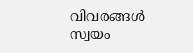വിവരങ്ങൾ സ്വയം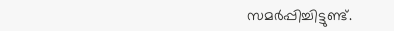സമർപ്പിച്ചിട്ടുണ്ട്.